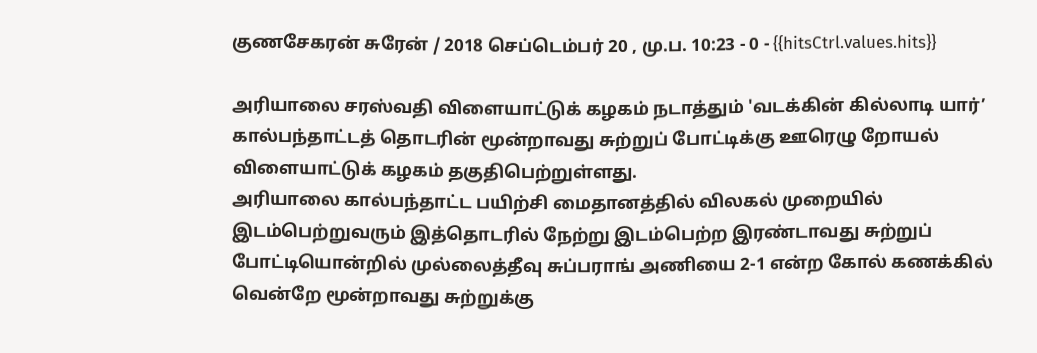குணசேகரன் சுரேன் / 2018 செப்டெம்பர் 20 , மு.ப. 10:23 - 0 - {{hitsCtrl.values.hits}}

அரியாலை சரஸ்வதி விளையாட்டுக் கழகம் நடாத்தும் 'வடக்கின் கில்லாடி யார்’ கால்பந்தாட்டத் தொடரின் மூன்றாவது சுற்றுப் போட்டிக்கு ஊரெழு றோயல் விளையாட்டுக் கழகம் தகுதிபெற்றுள்ளது.
அரியாலை கால்பந்தாட்ட பயிற்சி மைதானத்தில் விலகல் முறையில் இடம்பெற்றுவரும் இத்தொடரில் நேற்று இடம்பெற்ற இரண்டாவது சுற்றுப் போட்டியொன்றில் முல்லைத்தீவு சுப்பராங் அணியை 2-1 என்ற கோல் கணக்கில் வென்றே மூன்றாவது சுற்றுக்கு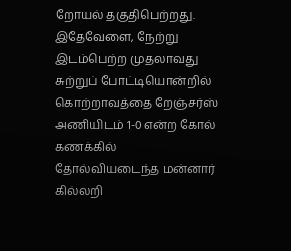றோயல் தகுதிபெற்றது.
இதேவேளை, நேற்று இடம்பெற்ற முதலாவது சுற்றுப் போட்டியொன்றில் கொற்றாவத்தை றேஞ்சர்ஸ் அணியிடம் 1-0 என்ற கோல் கணக்கில் தோல்வியடைந்த மன்னார் கில்லறி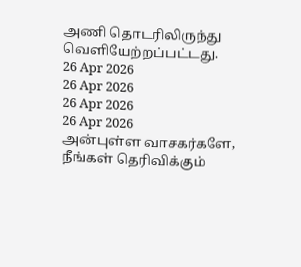அணி தொடரிலிருந்து வெளியேற்றப்பட்டது.
26 Apr 2026
26 Apr 2026
26 Apr 2026
26 Apr 2026
அன்புள்ள வாசகர்களே,
நீங்கள் தெரிவிக்கும்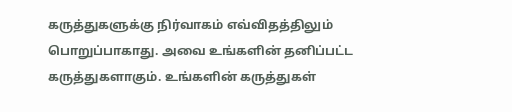கருத்துகளுக்கு நிர்வாகம் எவ்விதத்திலும் பொறுப்பாகாது. அவை உங்களின் தனிப்பட்ட கருத்துகளாகும். உங்களின் கருத்துகள்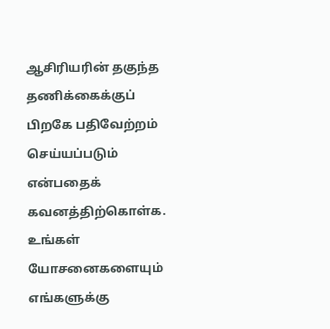ஆசிரியரின் தகுந்த தணிக்கைக்குப் பிறகே பதிவேற்றம் செய்யப்படும் என்பதைக் கவனத்திற்கொள்க. உங்கள் யோசனைகளையும் எங்களுக்கு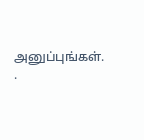அனுப்புங்கள். .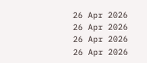26 Apr 2026
26 Apr 2026
26 Apr 2026
26 Apr 2026